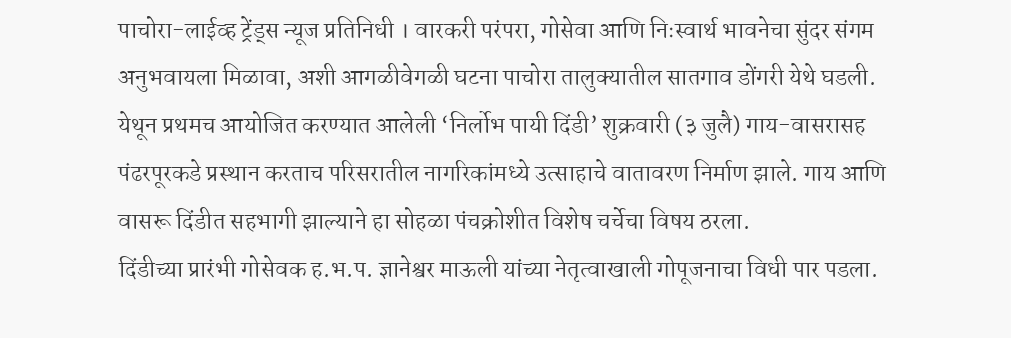पाचोरा-लाईव्ह ट्रेंड्स न्यूज प्रतिनिधी । वारकरी परंपरा, गोसेवा आणि निःस्वार्थ भावनेचा सुंदर संगम अनुभवायला मिळावा, अशी आगळीवेगळी घटना पाचोरा तालुक्यातील सातगाव डोंगरी येथे घडली. येथून प्रथमच आयोजित करण्यात आलेली ‘निर्लोभ पायी दिंडी’ शुक्रवारी (३ जुलै) गाय-वासरासह पंढरपूरकडे प्रस्थान करताच परिसरातील नागरिकांमध्ये उत्साहाचे वातावरण निर्माण झाले. गाय आणि वासरू दिंडीत सहभागी झाल्याने हा सोहळा पंचक्रोशीत विशेष चर्चेचा विषय ठरला.
दिंडीच्या प्रारंभी गोसेवक ह.भ.प. ज्ञानेश्वर माऊली यांच्या नेतृत्वाखाली गोपूजनाचा विधी पार पडला.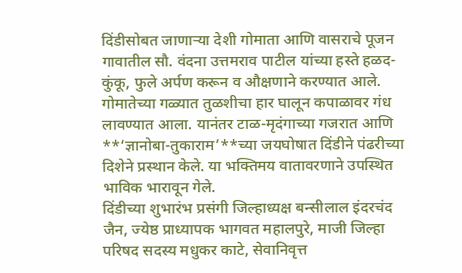दिंडीसोबत जाणाऱ्या देशी गोमाता आणि वासराचे पूजन गावातील सौ. वंदना उत्तमराव पाटील यांच्या हस्ते हळद-कुंकू, फुले अर्पण करून व औक्षणाने करण्यात आले. गोमातेच्या गळ्यात तुळशीचा हार घालून कपाळावर गंध लावण्यात आला. यानंतर टाळ-मृदंगाच्या गजरात आणि **‘ज्ञानोबा-तुकाराम’**च्या जयघोषात दिंडीने पंढरीच्या दिशेने प्रस्थान केले. या भक्तिमय वातावरणाने उपस्थित भाविक भारावून गेले.
दिंडीच्या शुभारंभ प्रसंगी जिल्हाध्यक्ष बन्सीलाल इंदरचंद जैन, ज्येष्ठ प्राध्यापक भागवत महालपुरे, माजी जिल्हा परिषद सदस्य मधुकर काटे, सेवानिवृत्त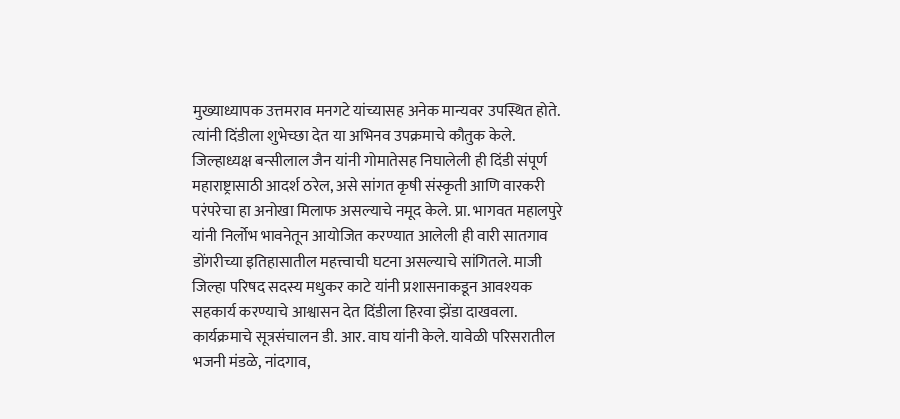मुख्याध्यापक उत्तमराव मनगटे यांच्यासह अनेक मान्यवर उपस्थित होते. त्यांनी दिंडीला शुभेच्छा देत या अभिनव उपक्रमाचे कौतुक केले. जिल्हाध्यक्ष बन्सीलाल जैन यांनी गोमातेसह निघालेली ही दिंडी संपूर्ण महाराष्ट्रासाठी आदर्श ठरेल, असे सांगत कृषी संस्कृती आणि वारकरी परंपरेचा हा अनोखा मिलाफ असल्याचे नमूद केले. प्रा. भागवत महालपुरे यांनी निर्लोभ भावनेतून आयोजित करण्यात आलेली ही वारी सातगाव डोंगरीच्या इतिहासातील महत्त्वाची घटना असल्याचे सांगितले. माजी जिल्हा परिषद सदस्य मधुकर काटे यांनी प्रशासनाकडून आवश्यक सहकार्य करण्याचे आश्वासन देत दिंडीला हिरवा झेंडा दाखवला. कार्यक्रमाचे सूत्रसंचालन डी. आर. वाघ यांनी केले. यावेळी परिसरातील भजनी मंडळे, नांदगाव,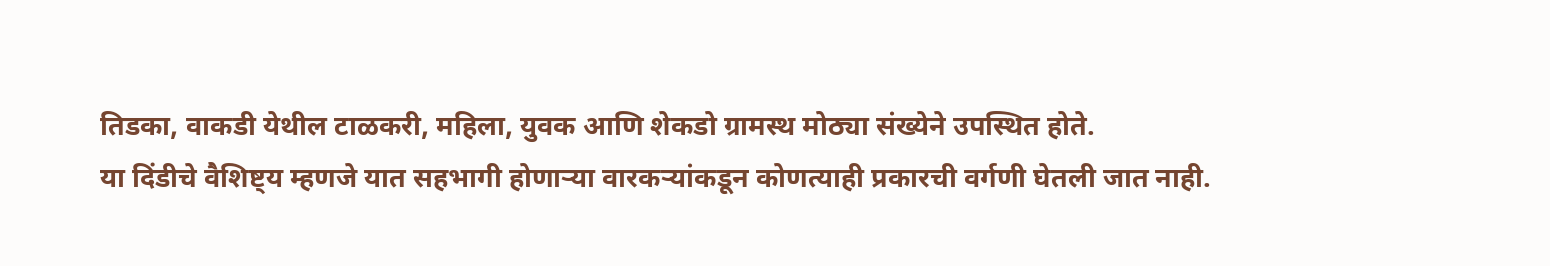तिडका, वाकडी येथील टाळकरी, महिला, युवक आणि शेकडो ग्रामस्थ मोठ्या संख्येने उपस्थित होते.
या दिंडीचे वैशिष्ट्य म्हणजे यात सहभागी होणाऱ्या वारकऱ्यांकडून कोणत्याही प्रकारची वर्गणी घेतली जात नाही.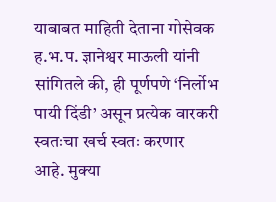याबाबत माहिती देताना गोसेवक ह.भ.प. ज्ञानेश्वर माऊली यांनी सांगितले की, ही पूर्णपणे ‘निर्लोभ पायी दिंडी’ असून प्रत्येक वारकरी स्वतःचा खर्च स्वतः करणार आहे. मुक्या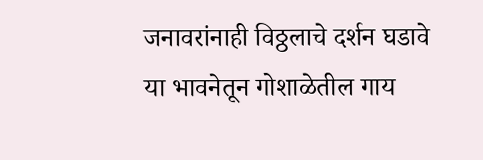जनावरांनाही विठ्ठलाचे दर्शन घडावे या भावनेतून गोशाळेतील गाय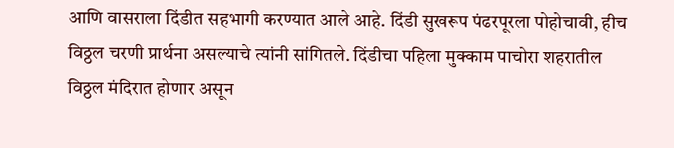आणि वासराला दिंडीत सहभागी करण्यात आले आहे. दिंडी सुखरूप पंढरपूरला पोहोचावी, हीच विठ्ठल चरणी प्रार्थना असल्याचे त्यांनी सांगितले. दिंडीचा पहिला मुक्काम पाचोरा शहरातील विठ्ठल मंदिरात होणार असून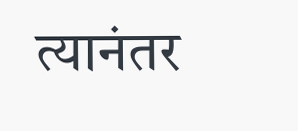त्यानंतर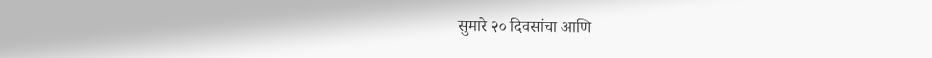सुमारे २० दिवसांचा आणि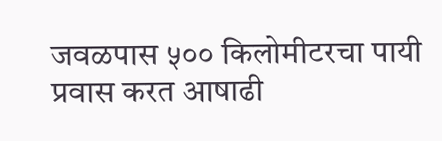जवळपास ५०० किलोमीटरचा पायी प्रवास करत आषाढी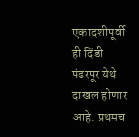एकादशीपूर्वी ही दिंडी पंढरपूर येथे दाखल होणार आहे. प्रथमच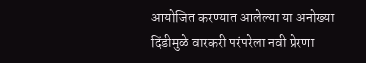आयोजित करण्यात आलेल्या या अनोख्या दिंडीमुळे वारकरी परंपरेला नवी प्रेरणा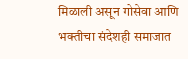मिळाली असून गोसेवा आणि भक्तीचा संदेशही समाजात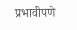प्रभावीपणे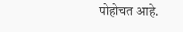पोहोचत आहे.